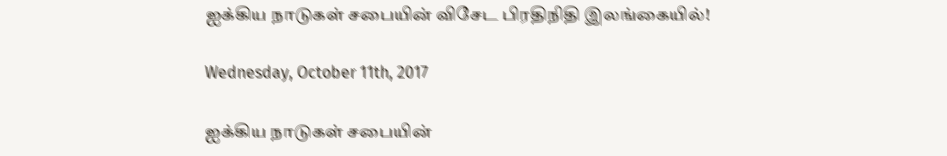ஐக்கிய நாடுகள் சபையின் விசேட பிரதிநிதி இலங்கையில்!

Wednesday, October 11th, 2017

ஐக்கிய நாடுகள் சபையின்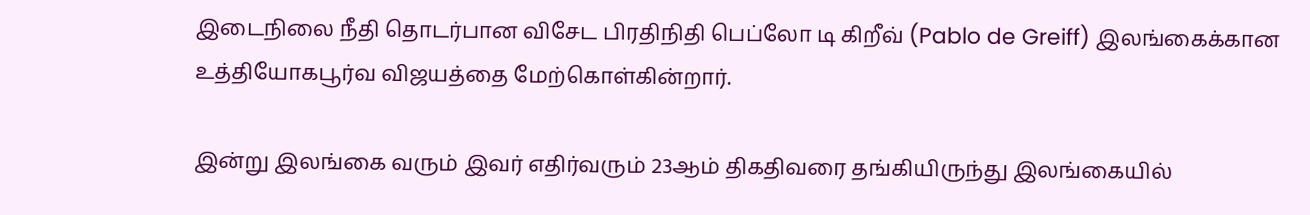இடைநிலை நீதி தொடர்பான விசேட பிரதிநிதி பெப்லோ டி கிறீவ் (Pablo de Greiff) இலங்கைக்கான உத்தியோகபூர்வ விஜயத்தை மேற்கொள்கின்றார்.

இன்று இலங்கை வரும் இவர் எதிர்வரும் 23ஆம் திகதிவரை தங்கியிருந்து இலங்கையில்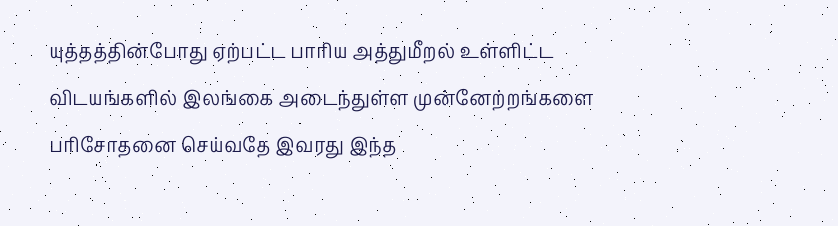யுத்தத்தின்போது ஏற்பட்ட பாரிய அத்துமீறல் உள்ளிட்ட விடயங்களில் இலங்கை அடைந்துள்ள முன்னேற்றங்களை பரிசோதனை செய்வதே இவரது இந்த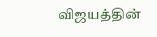விஜயத்தின்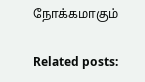நோக்கமாகும்

Related posts: